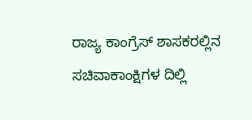ರಾಜ್ಯ ಕಾಂಗ್ರೆಸ್ ಶಾಸಕರಲ್ಲಿನ ಸಚಿವಾಕಾಂಕ್ಷಿಗಳ ದಿಲ್ಲಿ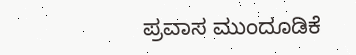ಪ್ರವಾಸ ಮುಂದೂಡಿಕೆ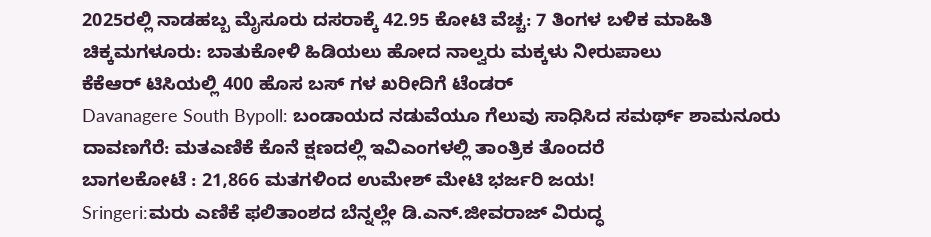2025ರಲ್ಲಿ ನಾಡಹಬ್ಬ ಮೈಸೂರು ದಸರಾಕ್ಕೆ 42.95 ಕೋಟಿ ವೆಚ್ಚ: 7 ತಿಂಗಳ ಬಳಿಕ ಮಾಹಿತಿ
ಚಿಕ್ಕಮಗಳೂರು: ಬಾತುಕೋಳಿ ಹಿಡಿಯಲು ಹೋದ ನಾಲ್ವರು ಮಕ್ಕಳು ನೀರುಪಾಲು
ಕೆಕೆಆರ್ ಟಿಸಿಯಲ್ಲಿ 400 ಹೊಸ ಬಸ್ ಗಳ ಖರೀದಿಗೆ ಟೆಂಡರ್
Davanagere South Bypoll: ಬಂಡಾಯದ ನಡುವೆಯೂ ಗೆಲುವು ಸಾಧಿಸಿದ ಸಮರ್ಥ್ ಶಾಮನೂರು
ದಾವಣಗೆರೆ: ಮತಎಣಿಕೆ ಕೊನೆ ಕ್ಷಣದಲ್ಲಿ ಇವಿಎಂಗಳಲ್ಲಿ ತಾಂತ್ರಿಕ ತೊಂದರೆ
ಬಾಗಲಕೋಟೆ : 21,866 ಮತಗಳಿಂದ ಉಮೇಶ್ ಮೇಟಿ ಭರ್ಜರಿ ಜಯ!
Sringeri:ಮರು ಎಣಿಕೆ ಫಲಿತಾಂಶದ ಬೆನ್ನಲ್ಲೇ ಡಿ.ಎನ್.ಜೀವರಾಜ್ ವಿರುದ್ಧ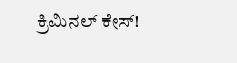ಕ್ರಿಮಿನಲ್ ಕೇಸ್!